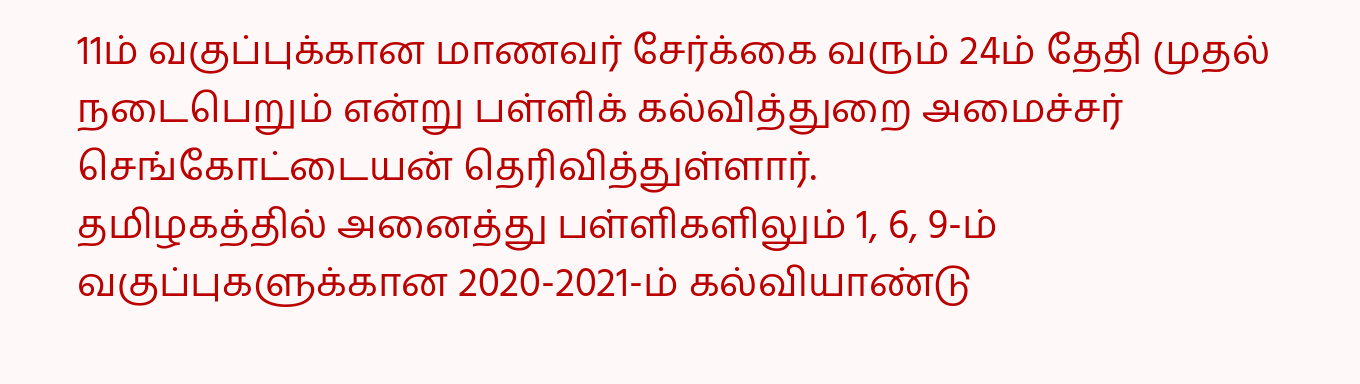11ம் வகுப்புக்கான மாணவர் சேர்க்கை வரும் 24ம் தேதி முதல் நடைபெறும் என்று பள்ளிக் கல்வித்துறை அமைச்சர் செங்கோட்டையன் தெரிவித்துள்ளார்.
தமிழகத்தில் அனைத்து பள்ளிகளிலும் 1, 6, 9-ம் வகுப்புகளுக்கான 2020-2021-ம் கல்வியாண்டு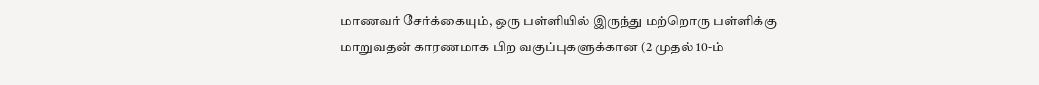மாணவர் சேர்க்கையும், ஒரு பள்ளியில் இருந்து மற்றொரு பள்ளிக்கு மாறுவதன் காரணமாக பிற வகுப்புகளுக்கான (2 முதல் 10-ம்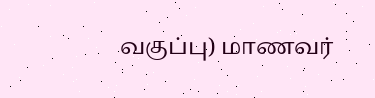வகுப்பு) மாணவர்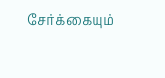சேர்க்கையும்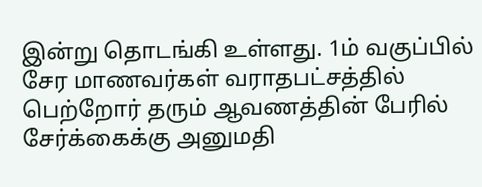இன்று தொடங்கி உள்ளது. 1ம் வகுப்பில் சேர மாணவர்கள் வராதபட்சத்தில் பெற்றோர் தரும் ஆவணத்தின் பேரில் சேர்க்கைக்கு அனுமதி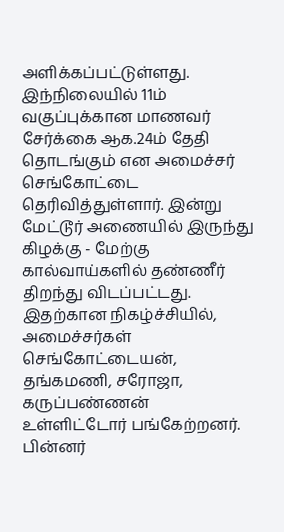அளிக்கப்பட்டுள்ளது.
இந்நிலையில் 11ம் வகுப்புக்கான மாணவர் சேர்க்கை ஆக.24ம் தேதி தொடங்கும் என அமைச்சர் செங்கோட்டை தெரிவித்துள்ளார். இன்று மேட்டூர் அணையில் இருந்து கிழக்கு - மேற்கு கால்வாய்களில் தண்ணீர் திறந்து விடப்பட்டது. இதற்கான நிகழ்ச்சியில், அமைச்சர்கள் செங்கோட்டையன், தங்கமணி, சரோஜா, கருப்பண்ணன் உள்ளிட்டோர் பங்கேற்றனர்.
பின்னர்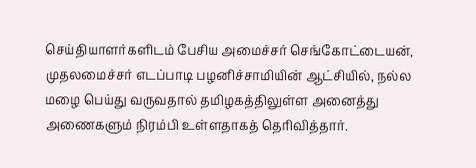செய்தியாளர்களிடம் பேசிய அமைச்சர் செங்கோட்டையன், முதலமைச்சர் எடப்பாடி பழனிச்சாமியின் ஆட்சியில், நல்ல மழை பெய்து வருவதால் தமிழகத்திலுள்ள அனைத்து அணைகளும் நிரம்பி உள்ளதாகத் தெரிவித்தார்.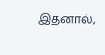இதனால்,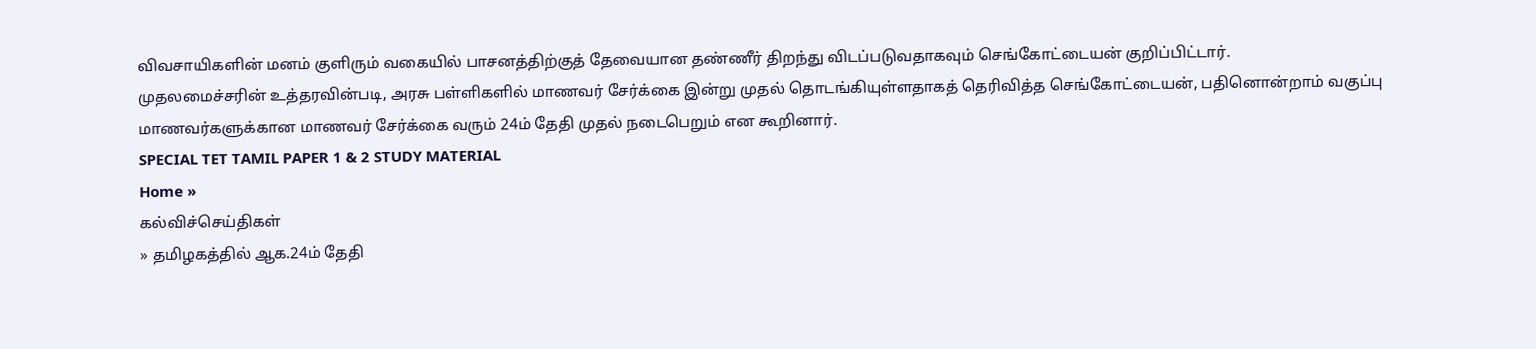விவசாயிகளின் மனம் குளிரும் வகையில் பாசனத்திற்குத் தேவையான தண்ணீர் திறந்து விடப்படுவதாகவும் செங்கோட்டையன் குறிப்பிட்டார்.
முதலமைச்சரின் உத்தரவின்படி, அரசு பள்ளிகளில் மாணவர் சேர்க்கை இன்று முதல் தொடங்கியுள்ளதாகத் தெரிவித்த செங்கோட்டையன், பதினொன்றாம் வகுப்பு மாணவர்களுக்கான மாணவர் சேர்க்கை வரும் 24ம் தேதி முதல் நடைபெறும் என கூறினார்.
SPECIAL TET TAMIL PAPER 1 & 2 STUDY MATERIAL
Home »
கல்விச்செய்திகள்
» தமிழகத்தில் ஆக.24ம் தேதி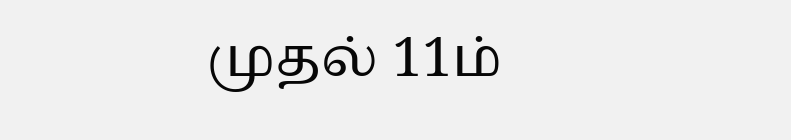முதல் 11ம்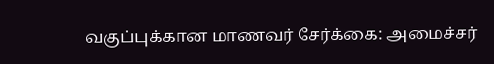வகுப்புக்கான மாணவர் சேர்க்கை: அமைச்சர்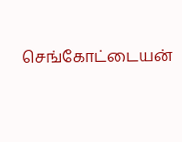செங்கோட்டையன்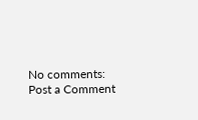No comments:
Post a Comment